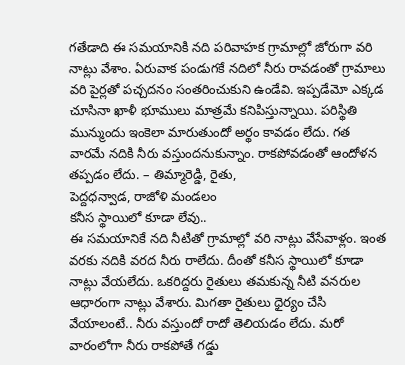గతేడాది ఈ సమయానికి నది పరివాహక గ్రామాల్లో జోరుగా వరి నాట్లు వేశాం. ఏరువాక పండుగకే నదిలో నీరు రావడంతో గ్రామాలు వరి పైర్లతో పచ్చదనం సంతరించుకుని ఉండేవి. ఇప్పడేమో ఎక్కడ చూసినా ఖాళీ భూములు మాత్రమే కనిపిస్తున్నాయి. పరిస్థితి మున్ముందు ఇంకెలా మారుతుందో అర్థం కావడం లేదు. గత వారమే నదికి నీరు వస్తుందనుకున్నాం. రాకపోవడంతో ఆందోళన తప్పడం లేదు. – తిమ్మారెడ్డి, రైతు,
పెద్దధన్వాడ, రాజోళి మండలం
కనీస స్థాయిలో కూడా లేవు..
ఈ సమయానికే నది నీటితో గ్రామాల్లో వరి నాట్లు వేసేవాళ్లం. ఇంత వరకు నదికి వరద నీరు రాలేదు. దీంతో కనీస స్థాయిలో కూడా నాట్లు వేయలేదు. ఒకరిద్దరు రైతులు తమకున్న నీటి వనరుల ఆధారంగా నాట్లు వేశారు. మిగతా రైతులు ధైర్యం చేసి వేయాలంటే.. నీరు వస్తుందో రాదో తెలియడం లేదు. మరో వారంలోగా నీరు రాకపోతే గడ్డు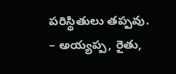పరిస్థితులు తప్పవు.
– అయ్యప్ప, రైతు,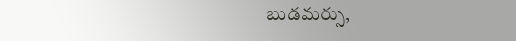బుడమర్సు,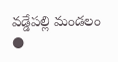వడ్డేపల్లి మండలం
●